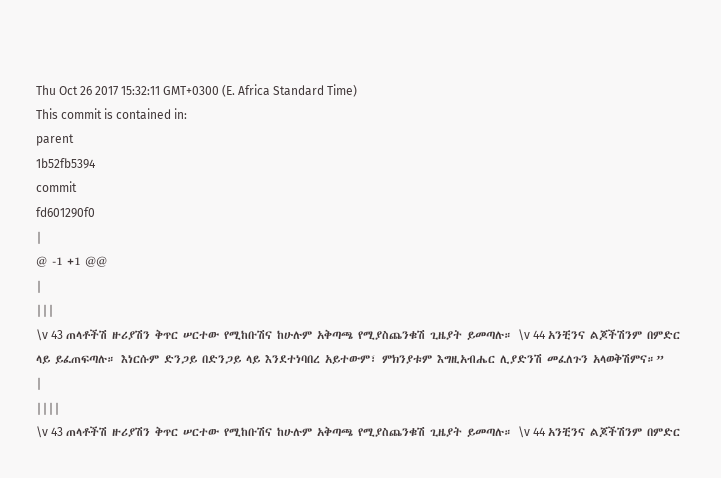Thu Oct 26 2017 15:32:11 GMT+0300 (E. Africa Standard Time)
This commit is contained in:
parent
1b52fb5394
commit
fd601290f0
|
@ -1 +1 @@
|
|||
\v 43 ጠላቶችሽ ዙሪያሽን ቅጥር ሠርተው የሚከቡሽና ከሁሉም አቅጣጫ የሚያስጨንቁሽ ጊዜያት ይመጣሉ። \v 44 አንቺንና ልጆችሽንም በምድር ላይ ይፈጠፍጣሉ። እነርሱም ድንጋይ በድንጋይ ላይ እንደተነባበረ አይተውም፣ ምክንያቱም እግዚአብሔር ሊያድንሽ መፈለጉን አላወቅሽምና።”
|
||||
\v 43 ጠላቶችሽ ዙሪያሽን ቅጥር ሠርተው የሚከቡሽና ከሁሉም አቅጣጫ የሚያስጨንቁሽ ጊዜያት ይመጣሉ። \v 44 አንቺንና ልጆችሽንም በምድር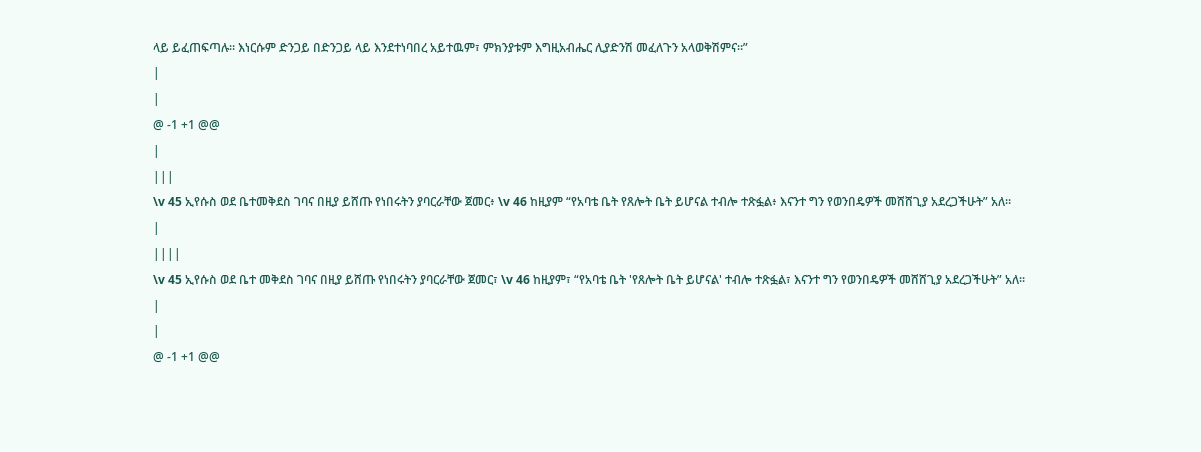ላይ ይፈጠፍጣሉ። እነርሱም ድንጋይ በድንጋይ ላይ እንደተነባበረ አይተዉም፣ ምክንያቱም እግዚአብሔር ሊያድንሽ መፈለጉን አላወቅሽምና።”
|
|
@ -1 +1 @@
|
|||
\v 45 ኢየሱስ ወደ ቤተመቅደስ ገባና በዚያ ይሸጡ የነበሩትን ያባርራቸው ጀመር፥ \v 46 ከዚያም “የአባቴ ቤት የጸሎት ቤት ይሆናል ተብሎ ተጽፏል፥ እናንተ ግን የወንበዴዎች መሸሸጊያ አደረጋችሁት” አለ።
|
||||
\v 45 ኢየሱስ ወደ ቤተ መቅደስ ገባና በዚያ ይሸጡ የነበሩትን ያባርራቸው ጀመር፣ \v 46 ከዚያም፣ “የአባቴ ቤት 'የጸሎት ቤት ይሆናል' ተብሎ ተጽፏል፣ እናንተ ግን የወንበዴዎች መሸሸጊያ አደረጋችሁት” አለ።
|
|
@ -1 +1 @@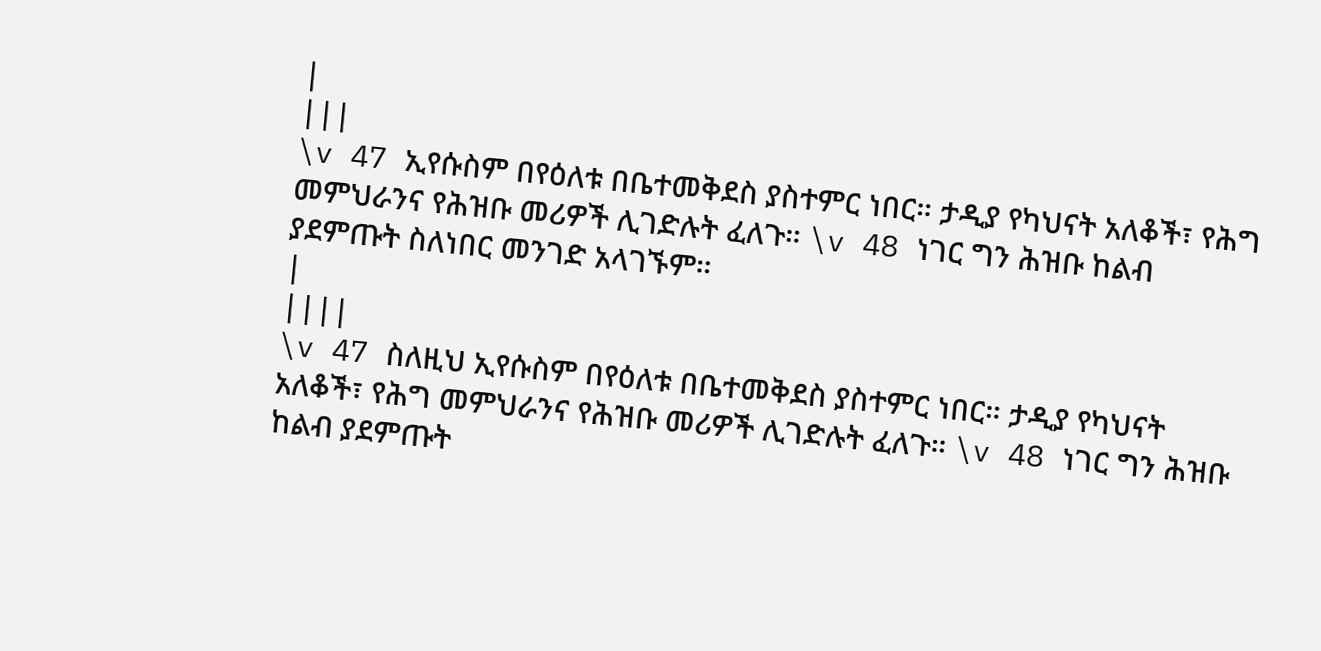|
|||
\v 47 ኢየሱስም በየዕለቱ በቤተመቅደስ ያስተምር ነበር። ታዲያ የካህናት አለቆች፣ የሕግ መምህራንና የሕዝቡ መሪዎች ሊገድሉት ፈለጉ። \v 48 ነገር ግን ሕዝቡ ከልብ ያደምጡት ስለነበር መንገድ አላገኙም።
|
||||
\v 47 ስለዚህ ኢየሱስም በየዕለቱ በቤተመቅደስ ያስተምር ነበር። ታዲያ የካህናት አለቆች፣ የሕግ መምህራንና የሕዝቡ መሪዎች ሊገድሉት ፈለጉ። \v 48 ነገር ግን ሕዝቡ ከልብ ያደምጡት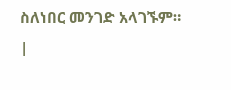ስለነበር መንገድ አላገኙም።
|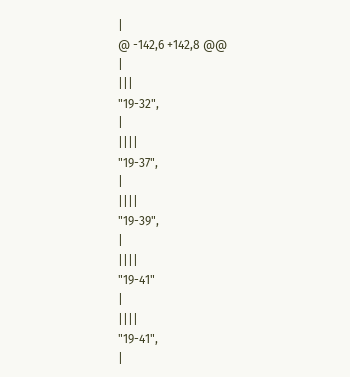|
@ -142,6 +142,8 @@
|
|||
"19-32",
|
||||
"19-37",
|
||||
"19-39",
|
||||
"19-41"
|
||||
"19-41",
|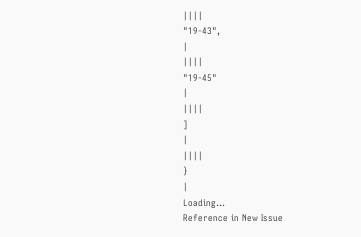||||
"19-43",
|
||||
"19-45"
|
||||
]
|
||||
}
|
Loading…
Reference in New Issue